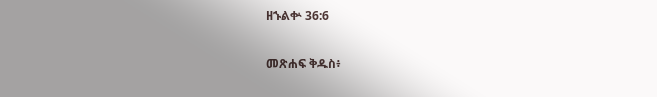ዘኁልቍ 36:6

መጽሐፍ ቅዱስ፥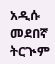አዲሱ መደበኛ ትርጒም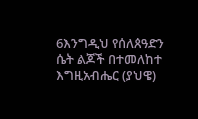6እንግዲህ የሰለጰዓድን ሴት ልጆች በተመለከተ እግዚአብሔር (ያህዌ)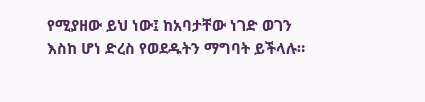የሚያዘው ይህ ነው፤ ከአባታቸው ነገድ ወገን እስከ ሆነ ድረስ የወደዱትን ማግባት ይችላሉ።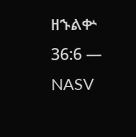ዘኁልቍ 36:6 — NASV